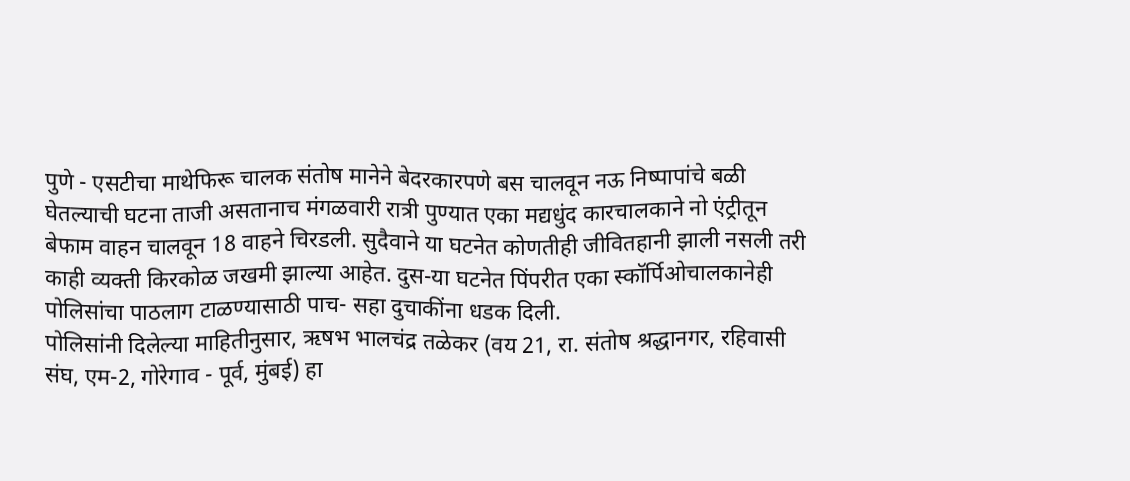पुणे - एसटीचा माथेफिरू चालक संतोष मानेने बेदरकारपणे बस चालवून नऊ निष्पापांचे बळी घेतल्याची घटना ताजी असतानाच मंगळवारी रात्री पुण्यात एका मद्यधुंद कारचालकाने नो एंट्रीतून बेफाम वाहन चालवून 18 वाहने चिरडली. सुदैवाने या घटनेत कोणतीही जीवितहानी झाली नसली तरी काही व्यक्ती किरकोळ जखमी झाल्या आहेत. दुस-या घटनेत पिंपरीत एका स्कॉर्पिओचालकानेही पोलिसांचा पाठलाग टाळण्यासाठी पाच- सहा दुचाकींना धडक दिली.
पोलिसांनी दिलेल्या माहितीनुसार, ऋषभ भालचंद्र तळेकर (वय 21, रा. संतोष श्रद्धानगर, रहिवासी संघ, एम-2, गोरेगाव - पूर्व, मुंबई) हा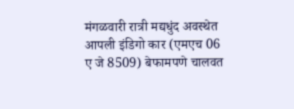मंगळवारी रात्री मद्यधुंद अवस्थेत आपली इंडिगो कार (एमएच 06 ए जे 8509) बेफामपणे चालवत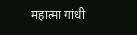महात्मा गांधी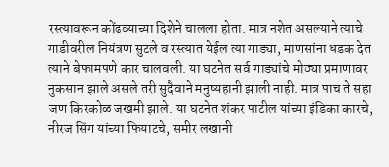रस्त्यावरून कोंढव्याच्या दिशेने चालला होता. मात्र नशेत असल्याने त्याचे गाडीवरील नियंत्रण सुटले व रस्त्यात येईल त्या गाड्या, माणसांना धडक देत त्याने बेफामपणे कार चालवली. या घटनेत सर्व गाड्यांचे मोठ्या प्रमाणावर नुकसान झाले असले तरी सुदैवाने मनुष्यहानी झाली नाही. मात्र पाच ते सहा जण किरकोळ जखमी झाले. या घटनेत शंकर पाटील यांच्या इंडिका कारचे, नीरज सिंग यांच्या फियाटचे, समीर लखानी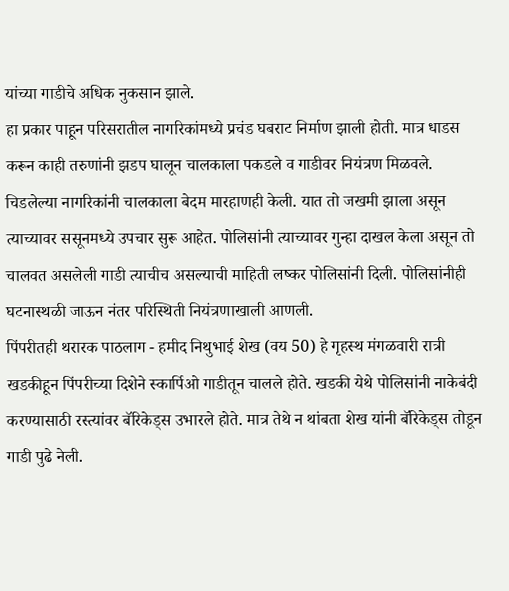यांच्या गाडीचे अधिक नुकसान झाले.
हा प्रकार पाहून परिसरातील नागरिकांमध्ये प्रचंड घबराट निर्माण झाली होती. मात्र धाडस करून काही तरुणांनी झडप घालून चालकाला पकडले व गाडीवर नियंत्रण मिळवले. चिडलेल्या नागरिकांनी चालकाला बेदम मारहाणही केली. यात तो जखमी झाला असून त्याच्यावर ससूनमध्ये उपचार सुरू आहेत. पोलिसांनी त्याच्यावर गुन्हा दाखल केला असून तो चालवत असलेली गाडी त्याचीच असल्याची माहिती लष्कर पोलिसांनी दिली. पोलिसांनीही घटनास्थळी जाऊन नंतर परिस्थिती नियंत्रणाखाली आणली.
पिंपरीतही थरारक पाठलाग - हमीद निथुभाई शेख (वय 50) हे गृहस्थ मंगळवारी रात्री खडकीहून पिंपरीच्या दिशेने स्कार्पिओ गाडीतून चालले होते. खडकी येथे पोलिसांनी नाकेबंदी करण्यासाठी रस्त्यांवर बॅरिकेड्स उभारले होते. मात्र तेथे न थांबता शेख यांनी बॅरिकेड्स तोडून गाडी पुढे नेली.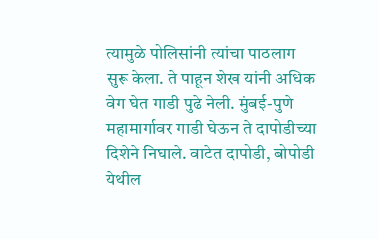त्यामुळे पोलिसांनी त्यांचा पाठलाग सुरू केला. ते पाहून शेख यांनी अधिक वेग घेत गाडी पुढे नेली. मुंबई-पुणे महामार्गावर गाडी घेऊन ते दापोडीच्या दिशेने निघाले. वाटेत दापोडी, बोपोडी येथील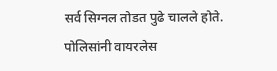सर्व सिग्नल तोडत पुढे चालले होते. पोलिसांनी वायरलेस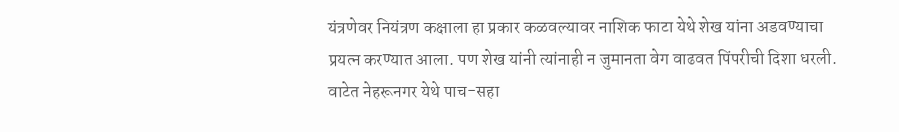यंत्रणेवर नियंत्रण कक्षाला हा प्रकार कळवल्यावर नाशिक फाटा येथे शेख यांना अडवण्याचा प्रयत्न करण्यात आला. पण शेख यांनी त्यांनाही न जुमानता वेग वाढवत पिंपरीची दिशा धरली. वाटेत नेहरूनगर येथे पाच-सहा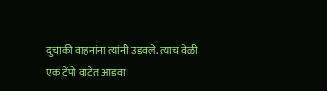दुचाकी वाहनांना त्यांनी उडवले. त्याच वेळी एक टेंपो वाटेत आडवा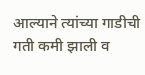आल्याने त्यांच्या गाडीची गती कमी झाली व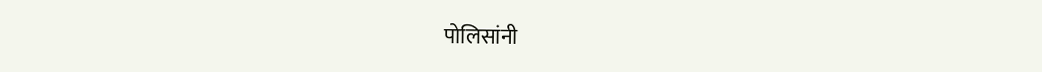पोलिसांनी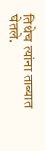तिथेच त्यांना ताब्यात घेतले.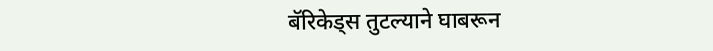बॅरिकेड्स तुटल्याने घाबरून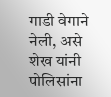गाडी वेगाने नेली, असे शेख यांनी पोलिसांना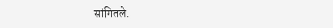सांगितले.